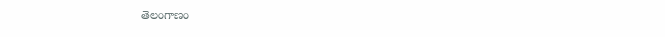తెలంగాణం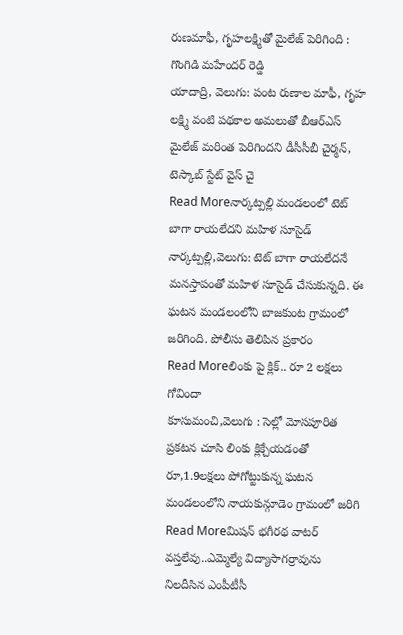రుణమాఫీ, గృహలక్ష్మితో మైలేజ్ పెరిగింది : గొంగిడి మహేందర్ రెడ్డి
యాదాద్రి, వెలుగు: పంట రుణాల మాఫీ, గృహ లక్ష్మి వంటి పథకాల అమలుతో బీఆర్ఎస్ మైలేజ్ మరింత పెరిగిందని డీసీసీబీ చైర్మన్, టెస్కాబ్ స్టేట్ వైస్ చై
Read Moreనార్కట్పల్లి మండలంలో టెట్ బాగా రాయలేదని మహిళ సూసైడ్
నార్కట్పల్లి,వెలుగు: టెట్ బాగా రాయలేదనే మనస్తాపంతో మహిళ సూసైడ్ చేసుకున్నది. ఈ ఘటన మండలంలోని బాజకుంట గ్రామంలో జరిగింది. పోలీసు తెలిపిన ప్రకారం
Read Moreలింకు పై క్లిక్.. రూ 2 లక్షలు గోవిందా
కూసుమంచి,వెలుగు : సెల్లో మోసపూరిత ప్రకటన చూసి లింకు క్లిక్చేయడంతో రూ,1.9లక్షలు పోగోట్టుకున్న ఘటన మండలంలోని నాయకున్గూడెం గ్రామంలో జరిగి
Read Moreమిషన్ భగీరథ వాటర్ వస్తలేవు..ఎమ్మెల్యే విద్యాసాగర్రావును నిలదీసిన ఎంపీటీసీ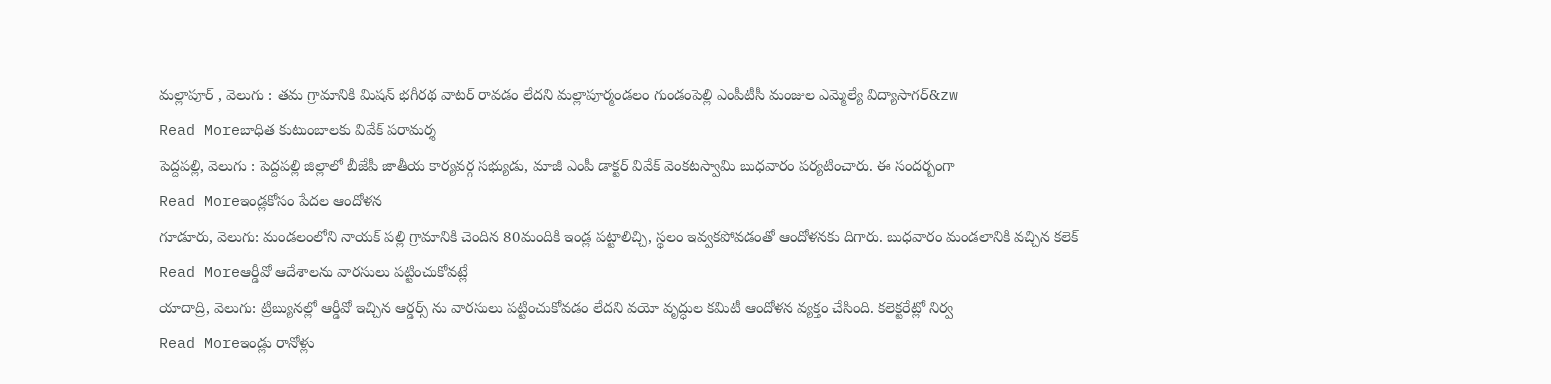మల్లాపూర్ , వెలుగు : తమ గ్రామానికి మిషన్ భగీరథ వాటర్ రావడం లేదని మల్లాపూర్మండలం గుండంపెల్లి ఎంపీటీసీ మంజుల ఎమ్మెల్యే విద్యాసాగర్&zw
Read Moreబాధిత కుటుంబాలకు వివేక్ పరామర్శ
పెద్దపల్లి, వెలుగు : పెద్దపల్లి జిల్లాలో బీజేపీ జాతీయ కార్యవర్గ సభ్యుడు, మాజీ ఎంపీ డాక్టర్ వివేక్ వెంకటస్వామి బుధవారం పర్యటించారు. ఈ సందర్బంగా
Read Moreఇండ్లకోసం పేదల ఆందోళన
గూడూరు, వెలుగు: మండలంలోని నాయక్ పల్లి గ్రామానికి చెందిన 80మందికి ఇండ్ల పట్టాలిచ్చి, స్థలం ఇవ్వకపోవడంతో ఆందోళనకు దిగారు. బుధవారం మండలానికి వచ్చిన కలెక్
Read Moreఆర్డీవో ఆదేశాలను వారసులు పట్టించుకోవట్లే
యాదాద్రి, వెలుగు: ట్రిబ్యునల్లో ఆర్డీవో ఇచ్చిన ఆర్డర్స్ ను వారసులు పట్టించుకోవడం లేదని వయో వృద్ధుల కమిటీ ఆందోళన వ్యక్తం చేసింది. కలెక్టరేట్లో నిర్వ
Read Moreఇండ్లు రానోళ్లు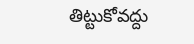తిట్టుకోవద్దు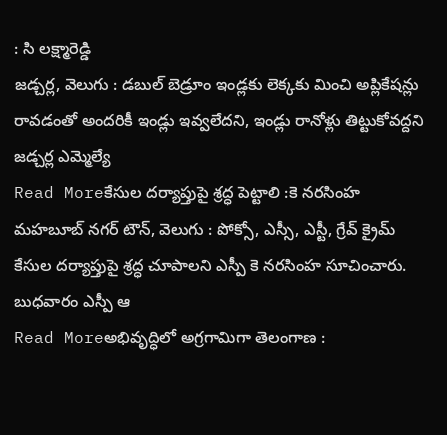: సి లక్ష్మారెడ్డి
జడ్చర్ల, వెలుగు : డబుల్ బెడ్రూం ఇండ్లకు లెక్కకు మించి అప్లికేషన్లు రావడంతో అందరికీ ఇండ్లు ఇవ్వలేదని, ఇండ్లు రానోళ్లు తిట్టుకోవద్దని జడ్చర్ల ఎమ్మెల్యే
Read Moreకేసుల దర్యాప్తుపై శ్రద్ధ పెట్టాలి :కె నరసింహ
మహబూబ్ నగర్ టౌన్, వెలుగు : పోక్సో, ఎస్సీ, ఎస్టీ, గ్రేవ్ క్రైమ్ కేసుల దర్యాప్తుపై శ్రద్ధ చూపాలని ఎస్పీ కె నరసింహ సూచించారు. బుధవారం ఎస్పీ ఆ
Read Moreఅభివృద్ధిలో అగ్రగామిగా తెలంగాణ :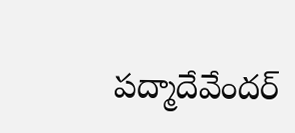పద్మాదేవేందర్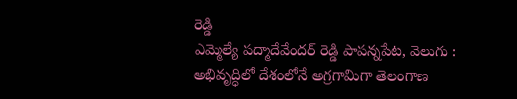రెడ్డి
ఎమ్మెల్యే పద్మాదేవేందర్ రెడ్డి పాపన్నపేట, వెలుగు : అభివృద్ధిలో దేశంలోనే అగ్రగామిగా తెలంగాణ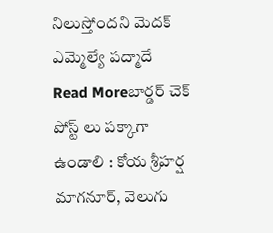నిలుస్తోందని మెదక్ ఎమ్మెల్యే పద్మాదే
Read Moreబార్డర్ చెక్ పోస్ట్ లు పక్కాగా ఉండాలి : కోయ శ్రీహర్ష
మాగనూర్, వెలుగు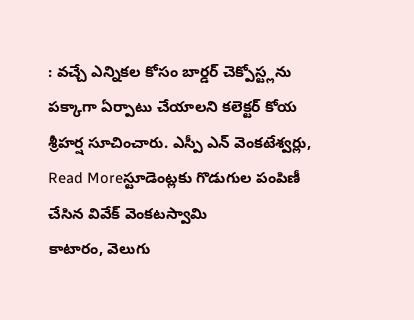: వచ్చే ఎన్నికల కోసం బార్డర్ చెక్పోస్ట్లను పక్కాగా ఏర్పాటు చేయాలని కలెక్టర్ కోయ శ్రీహర్ష సూచించారు. ఎస్పీ ఎన్ వెంకటేశ్వర్లు,
Read Moreస్టూడెంట్లకు గొడుగుల పంపిణీ చేసిన వివేక్ వెంకటస్వామి
కాటారం, వెలుగు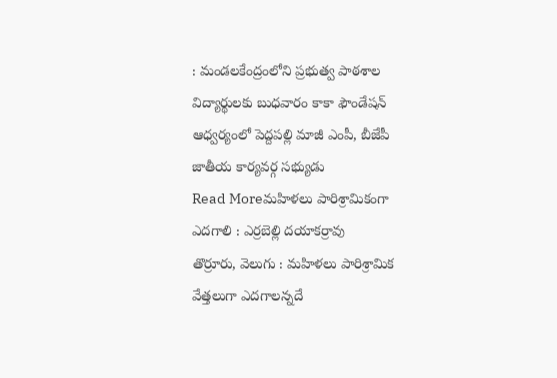: మండలకేంద్రంలోని ప్రభుత్వ పాఠశాల విద్యార్థులకు బుధవారం కాకా ఫౌండేషన్ ఆధ్వర్యంలో పెద్దపల్లి మాజీ ఎంపీ, బీజేపీ జాతీయ కార్యవర్గ సభ్యుడు
Read Moreమహిళలు పారిశ్రామికంగా ఎదగాలి : ఎర్రబెల్లి దయాకర్రావు
తొర్రూరు, వెలుగు : మహిళలు పారిశ్రామిక వేత్తలుగా ఎదగాలన్నదే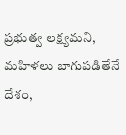ప్రభుత్వ లక్ష్యమని, మహిళలు బాగుపడితేనే దేశం,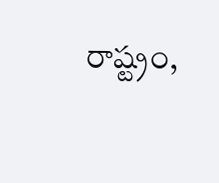రాష్ట్రం,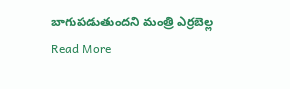బాగుపడుతుందని మంత్రి ఎర్రబెల్ల
Read More